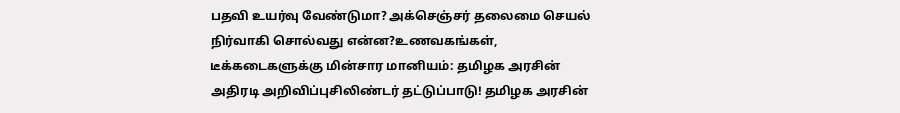பதவி உயர்வு வேண்டுமா? அக்செஞ்சர் தலைமை செயல் நிர்வாகி சொல்வது என்ன?உணவகங்கள், டீக்கடைகளுக்கு மின்சார மானியம்: தமிழக அரசின் அதிரடி அறிவிப்புசிலிண்டர் தட்டுப்பாடு! தமிழக அரசின்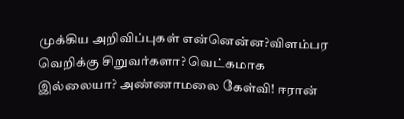முக்கிய அறிவிப்புகள் என்னென்ன?விளம்பர வெறிக்கு சிறுவர்களா? வெட்கமாக இல்லையா? அண்ணாமலை கேள்வி! ஈரான்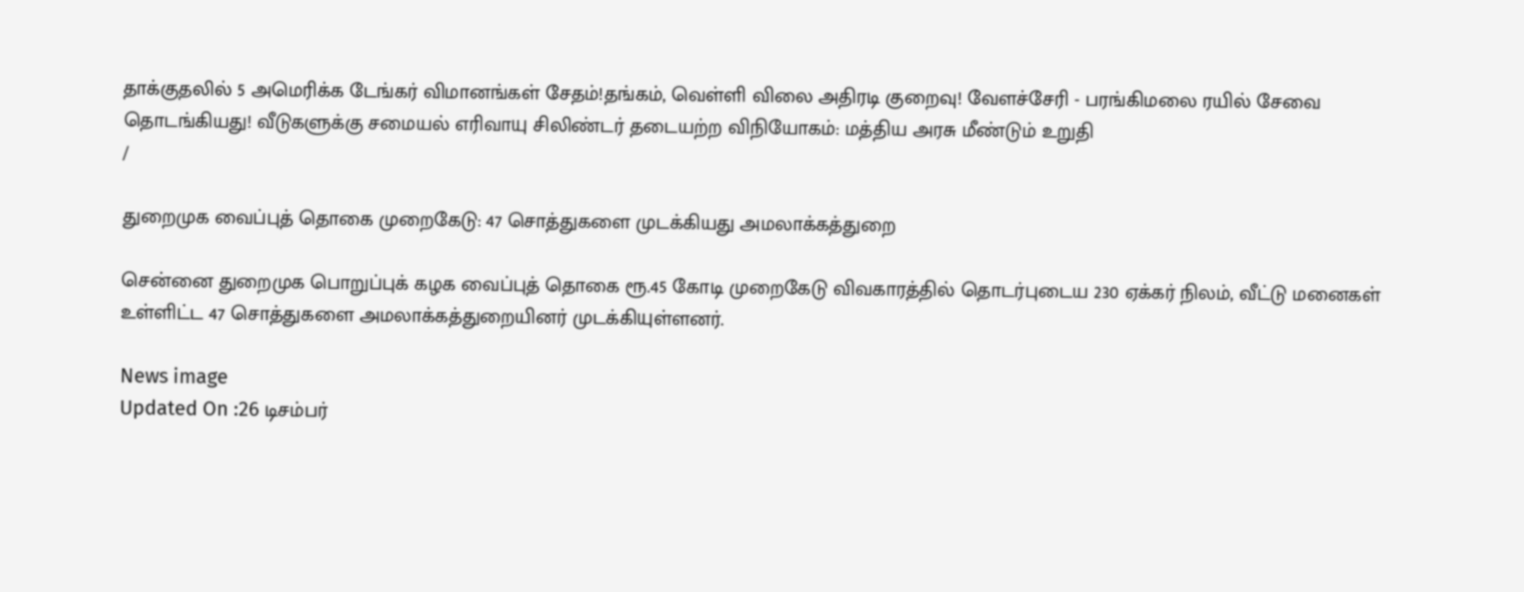தாக்குதலில் 5 அமெரிக்க டேங்கர் விமானங்கள் சேதம்!தங்கம், வெள்ளி விலை அதிரடி குறைவு! வேளச்சேரி - பரங்கிமலை ரயில் சேவை தொடங்கியது! வீடுகளுக்கு சமையல் எரிவாயு சிலிண்டர் தடையற்ற விநியோகம்: மத்திய அரசு மீண்டும் உறுதி
/

துறைமுக வைப்புத் தொகை முறைகேடு: 47 சொத்துகளை முடக்கியது அமலாக்கத்துறை

சென்னை துறைமுக பொறுப்புக் கழக வைப்புத் தொகை ரூ.45 கோடி முறைகேடு விவகாரத்தில் தொடர்புடைய 230 ஏக்கர் நிலம், வீட்டு மனைகள் உள்ளிட்ட 47 சொத்துகளை அமலாக்கத்துறையினர் முடக்கியுள்ளனர்.

News image
Updated On :26 டிசம்பர்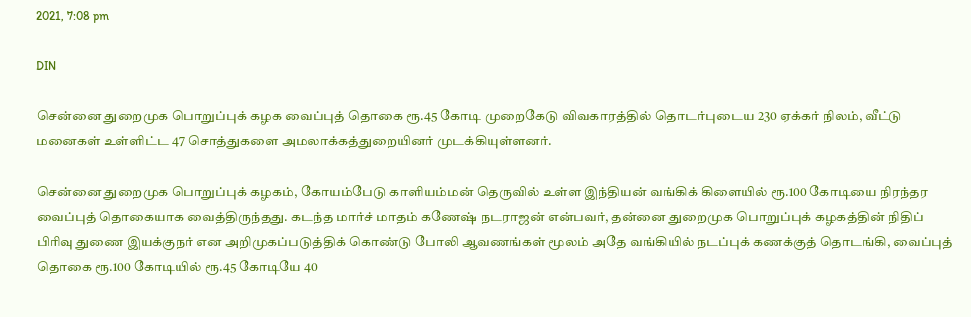2021, 7:08 pm

DIN

சென்னை துறைமுக பொறுப்புக் கழக வைப்புத் தொகை ரூ.45 கோடி முறைகேடு விவகாரத்தில் தொடர்புடைய 230 ஏக்கர் நிலம், வீட்டு மனைகள் உள்ளிட்ட 47 சொத்துகளை அமலாக்கத்துறையினர் முடக்கியுள்ளனர்.

சென்னை துறைமுக பொறுப்புக் கழகம், கோயம்பேடு காளியம்மன் தெருவில் உள்ள இந்தியன் வங்கிக் கிளையில் ரூ.100 கோடியை நிரந்தர வைப்புத் தொகையாக வைத்திருந்தது. கடந்த மார்ச் மாதம் கணேஷ் நடராஜன் என்பவர், தன்னை துறைமுக பொறுப்புக் கழகத்தின் நிதிப் பிரிவு துணை இயக்குநர் என அறிமுகப்படுத்திக் கொண்டு போலி ஆவணங்கள் மூலம் அதே வங்கியில் நடப்புக் கணக்குத் தொடங்கி, வைப்புத் தொகை ரூ.100 கோடியில் ரூ.45 கோடியே 40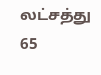லட்சத்து 65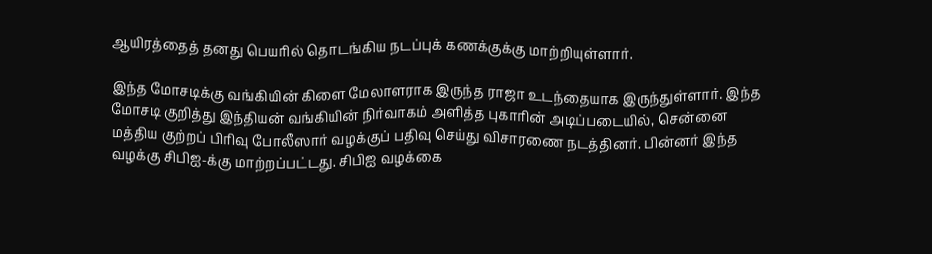ஆயிரத்தைத் தனது பெயரில் தொடங்கிய நடப்புக் கணக்குக்கு மாற்றியுள்ளார்.

இந்த மோசடிக்கு வங்கியின் கிளை மேலாளராக இருந்த ராஜா உடந்தையாக இருந்துள்ளார். இந்த மோசடி குறித்து இந்தியன் வங்கியின் நிர்வாகம் அளித்த புகாரின் அடிப்படையில், சென்னை மத்திய குற்றப் பிரிவு போலீஸார் வழக்குப் பதிவு செய்து விசாரணை நடத்தினர். பின்னர் இந்த வழக்கு சிபிஐ-க்கு மாற்றப்பட்டது. சிபிஐ வழக்கை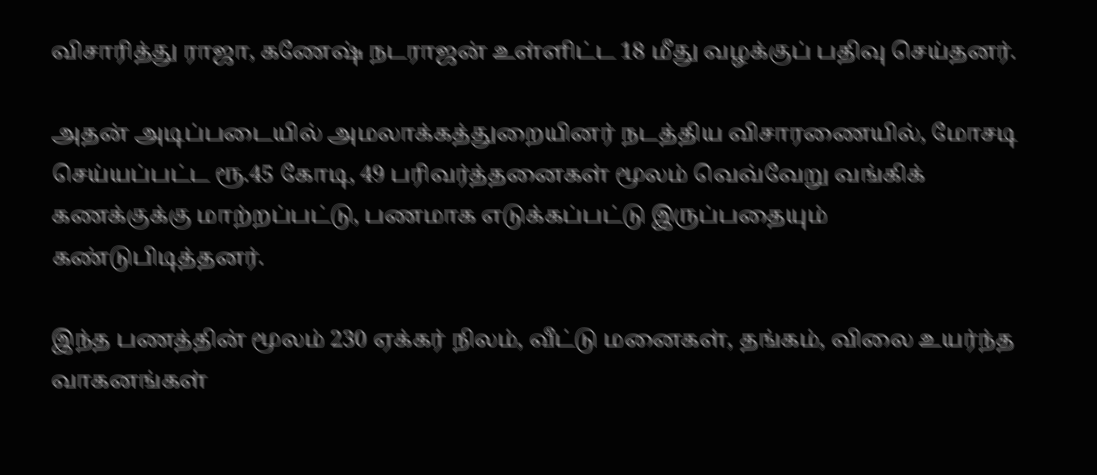விசாரித்து ராஜா, கணேஷ் நடராஜன் உள்ளிட்ட 18 மீது வழக்குப் பதிவு செய்தனர்.

அதன் அடிப்படையில் அமலாக்கத்துறையினர் நடத்திய விசாரணையில், மோசடி செய்யப்பட்ட ரூ.45 கோடி, 49 பரிவர்த்தனைகள் மூலம் வெவ்வேறு வங்கிக் கணக்குக்கு மாற்றப்பட்டு, பணமாக எடுக்கப்பட்டு இருப்பதையும் கண்டுபிடித்தனர்.

இந்த பணத்தின் மூலம் 230 ஏக்கர் நிலம், வீட்டு மனைகள், தங்கம், விலை உயர்ந்த வாகனங்கள்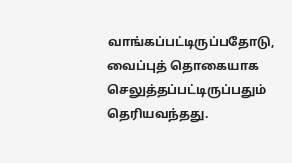வாங்கப்பட்டிருப்பதோடு, வைப்புத் தொகையாக செலுத்தப்பட்டிருப்பதும் தெரியவந்தது.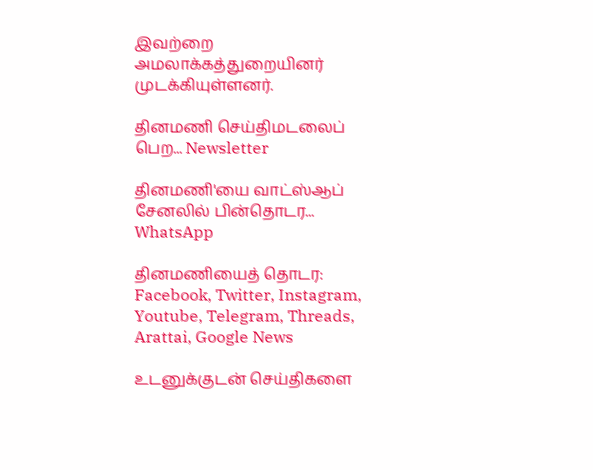இவற்றை அமலாக்கத்துறையினர் முடக்கியுள்ளனர்.

தினமணி செய்திமடலைப் பெற... Newsletter

தினமணி'யை வாட்ஸ்ஆப் சேனலில் பின்தொடர... WhatsApp

தினமணியைத் தொடர: Facebook, Twitter, Instagram, Youtube, Telegram, Threads, Arattai, Google News

உடனுக்குடன் செய்திகளை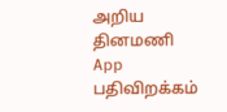அறிய தினமணி App பதிவிறக்கம்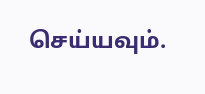செய்யவும்.